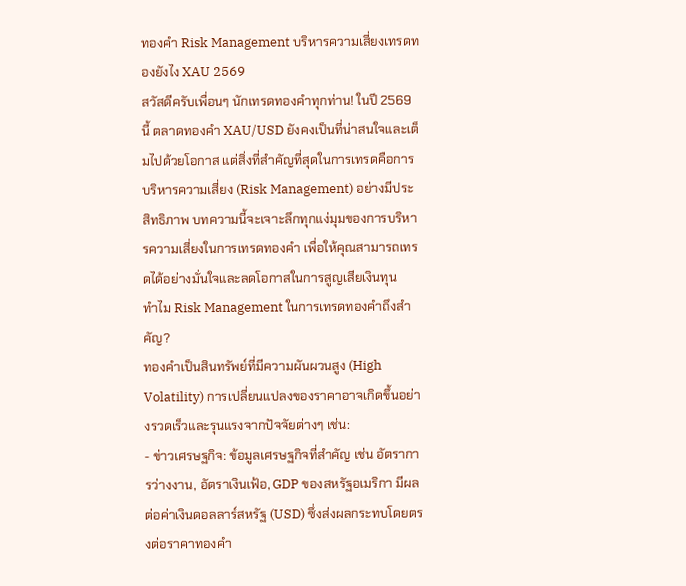ทองคำ Risk Management บริหารความเสี่ยงเทรดทองยังไง XAU 2569
สวัสดีครับเพื่อนๆ นักเทรดทองคำทุกท่าน! ในปี 2569 นี้ ตลาดทองคำ XAU/USD ยังคงเป็นที่น่าสนใจและเต็มไปด้วยโอกาส แต่สิ่งที่สำคัญที่สุดในการเทรดคือการบริหารความเสี่ยง (Risk Management) อย่างมีประสิทธิภาพ บทความนี้จะเจาะลึกทุกแง่มุมของการบริหารความเสี่ยงในการเทรดทองคำ เพื่อให้คุณสามารถเทรดได้อย่างมั่นใจและลดโอกาสในการสูญเสียเงินทุน
ทำไม Risk Management ในการเทรดทองคำถึงสำคัญ?
ทองคำเป็นสินทรัพย์ที่มีความผันผวนสูง (High Volatility) การเปลี่ยนแปลงของราคาอาจเกิดขึ้นอย่างรวดเร็วและรุนแรงจากปัจจัยต่างๆ เช่น:
- ข่าวเศรษฐกิจ: ข้อมูลเศรษฐกิจที่สำคัญ เช่น อัตราการว่างงาน, อัตราเงินเฟ้อ, GDP ของสหรัฐอเมริกา มีผลต่อค่าเงินดอลลาร์สหรัฐ (USD) ซึ่งส่งผลกระทบโดยตรงต่อราคาทองคำ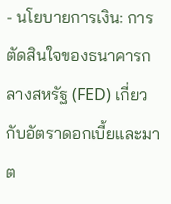- นโยบายการเงิน: การตัดสินใจของธนาคารกลางสหรัฐ (FED) เกี่ยวกับอัตราดอกเบี้ยและมาต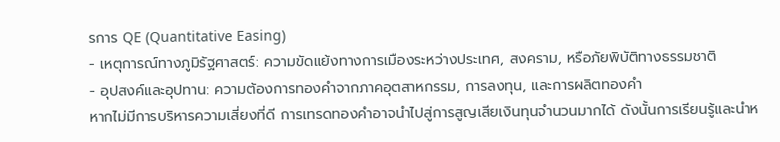รการ QE (Quantitative Easing)
- เหตุการณ์ทางภูมิรัฐศาสตร์: ความขัดแย้งทางการเมืองระหว่างประเทศ, สงคราม, หรือภัยพิบัติทางธรรมชาติ
- อุปสงค์และอุปทาน: ความต้องการทองคำจากภาคอุตสาหกรรม, การลงทุน, และการผลิตทองคำ
หากไม่มีการบริหารความเสี่ยงที่ดี การเทรดทองคำอาจนำไปสู่การสูญเสียเงินทุนจำนวนมากได้ ดังนั้นการเรียนรู้และนำห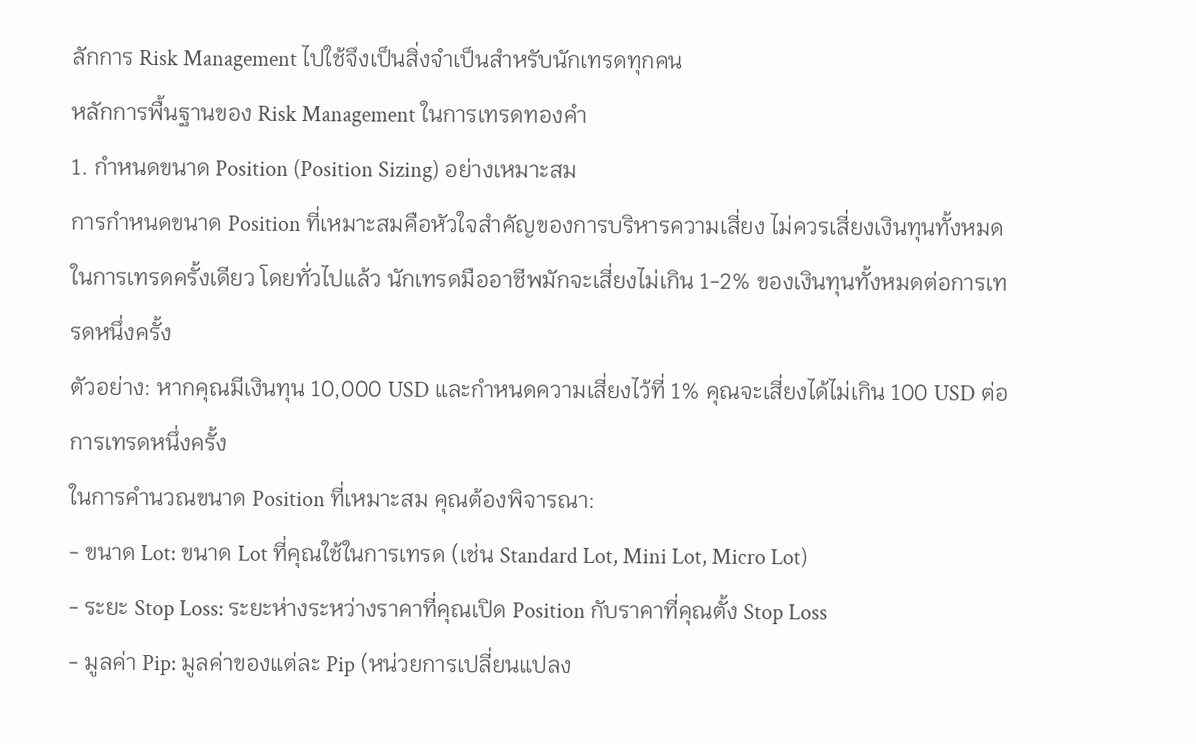ลักการ Risk Management ไปใช้จึงเป็นสิ่งจำเป็นสำหรับนักเทรดทุกคน
หลักการพื้นฐานของ Risk Management ในการเทรดทองคำ
1. กำหนดขนาด Position (Position Sizing) อย่างเหมาะสม
การกำหนดขนาด Position ที่เหมาะสมคือหัวใจสำคัญของการบริหารความเสี่ยง ไม่ควรเสี่ยงเงินทุนทั้งหมดในการเทรดครั้งเดียว โดยทั่วไปแล้ว นักเทรดมืออาชีพมักจะเสี่ยงไม่เกิน 1-2% ของเงินทุนทั้งหมดต่อการเทรดหนึ่งครั้ง
ตัวอย่าง: หากคุณมีเงินทุน 10,000 USD และกำหนดความเสี่ยงไว้ที่ 1% คุณจะเสี่ยงได้ไม่เกิน 100 USD ต่อการเทรดหนึ่งครั้ง
ในการคำนวณขนาด Position ที่เหมาะสม คุณต้องพิจารณา:
- ขนาด Lot: ขนาด Lot ที่คุณใช้ในการเทรด (เช่น Standard Lot, Mini Lot, Micro Lot)
- ระยะ Stop Loss: ระยะห่างระหว่างราคาที่คุณเปิด Position กับราคาที่คุณตั้ง Stop Loss
- มูลค่า Pip: มูลค่าของแต่ละ Pip (หน่วยการเปลี่ยนแปลง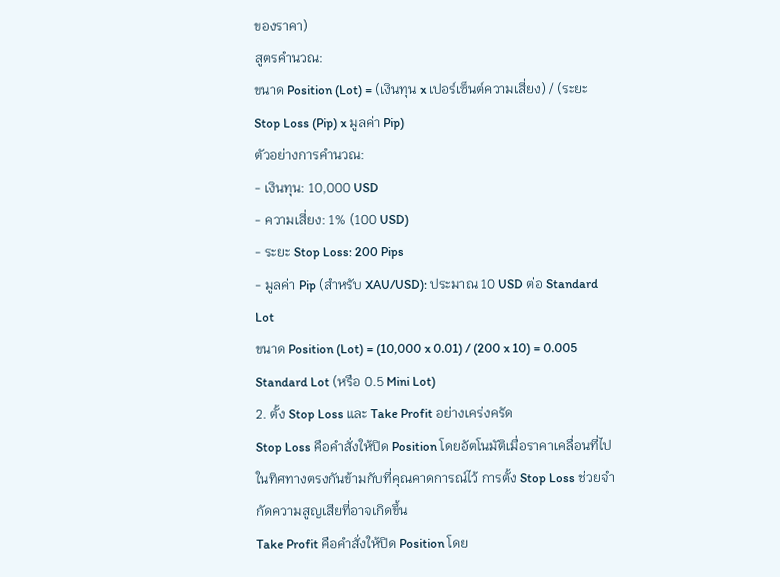ของราคา)
สูตรคำนวณ:
ขนาด Position (Lot) = (เงินทุน x เปอร์เซ็นต์ความเสี่ยง) / (ระยะ Stop Loss (Pip) x มูลค่า Pip)
ตัวอย่างการคำนวณ:
- เงินทุน: 10,000 USD
- ความเสี่ยง: 1% (100 USD)
- ระยะ Stop Loss: 200 Pips
- มูลค่า Pip (สำหรับ XAU/USD): ประมาณ 10 USD ต่อ Standard Lot
ขนาด Position (Lot) = (10,000 x 0.01) / (200 x 10) = 0.005 Standard Lot (หรือ 0.5 Mini Lot)
2. ตั้ง Stop Loss และ Take Profit อย่างเคร่งครัด
Stop Loss คือคำสั่งให้ปิด Position โดยอัตโนมัติเมื่อราคาเคลื่อนที่ไปในทิศทางตรงกันข้ามกับที่คุณคาดการณ์ไว้ การตั้ง Stop Loss ช่วยจำกัดความสูญเสียที่อาจเกิดขึ้น
Take Profit คือคำสั่งให้ปิด Position โดย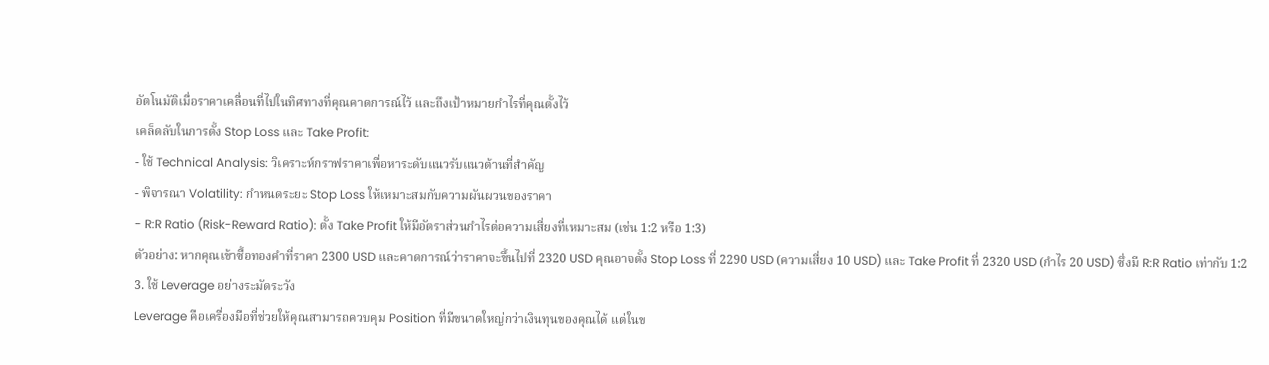อัตโนมัติเมื่อราคาเคลื่อนที่ไปในทิศทางที่คุณคาดการณ์ไว้ และถึงเป้าหมายกำไรที่คุณตั้งไว้
เคล็ดลับในการตั้ง Stop Loss และ Take Profit:
- ใช้ Technical Analysis: วิเคราะห์กราฟราคาเพื่อหาระดับแนวรับแนวต้านที่สำคัญ
- พิจารณา Volatility: กำหนดระยะ Stop Loss ให้เหมาะสมกับความผันผวนของราคา
- R:R Ratio (Risk-Reward Ratio): ตั้ง Take Profit ให้มีอัตราส่วนกำไรต่อความเสี่ยงที่เหมาะสม (เช่น 1:2 หรือ 1:3)
ตัวอย่าง: หากคุณเข้าซื้อทองคำที่ราคา 2300 USD และคาดการณ์ว่าราคาจะขึ้นไปที่ 2320 USD คุณอาจตั้ง Stop Loss ที่ 2290 USD (ความเสี่ยง 10 USD) และ Take Profit ที่ 2320 USD (กำไร 20 USD) ซึ่งมี R:R Ratio เท่ากับ 1:2
3. ใช้ Leverage อย่างระมัดระวัง
Leverage คือเครื่องมือที่ช่วยให้คุณสามารถควบคุม Position ที่มีขนาดใหญ่กว่าเงินทุนของคุณได้ แต่ในข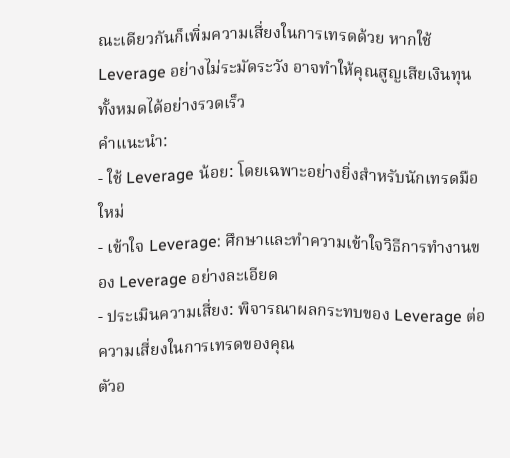ณะเดียวกันก็เพิ่มความเสี่ยงในการเทรดด้วย หากใช้ Leverage อย่างไม่ระมัดระวัง อาจทำให้คุณสูญเสียเงินทุนทั้งหมดได้อย่างรวดเร็ว
คำแนะนำ:
- ใช้ Leverage น้อย: โดยเฉพาะอย่างยิ่งสำหรับนักเทรดมือใหม่
- เข้าใจ Leverage: ศึกษาและทำความเข้าใจวิธีการทำงานของ Leverage อย่างละเอียด
- ประเมินความเสี่ยง: พิจารณาผลกระทบของ Leverage ต่อความเสี่ยงในการเทรดของคุณ
ตัวอ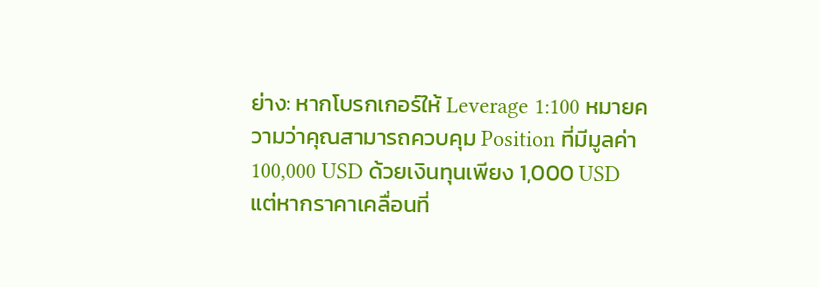ย่าง: หากโบรกเกอร์ให้ Leverage 1:100 หมายความว่าคุณสามารถควบคุม Position ที่มีมูลค่า 100,000 USD ด้วยเงินทุนเพียง 1,000 USD แต่หากราคาเคลื่อนที่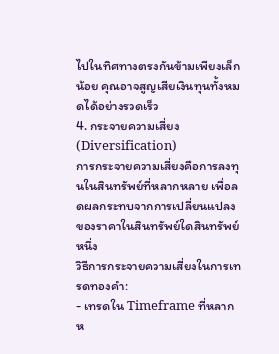ไปในทิศทางตรงกันข้ามเพียงเล็กน้อย คุณอาจสูญเสียเงินทุนทั้งหมดได้อย่างรวดเร็ว
4. กระจายความเสี่ยง (Diversification)
การกระจายความเสี่ยงคือการลงทุนในสินทรัพย์ที่หลากหลาย เพื่อลดผลกระทบจากการเปลี่ยนแปลงของราคาในสินทรัพย์ใดสินทรัพย์หนึ่ง
วิธีการกระจายความเสี่ยงในการเทรดทองคำ:
- เทรดใน Timeframe ที่หลากห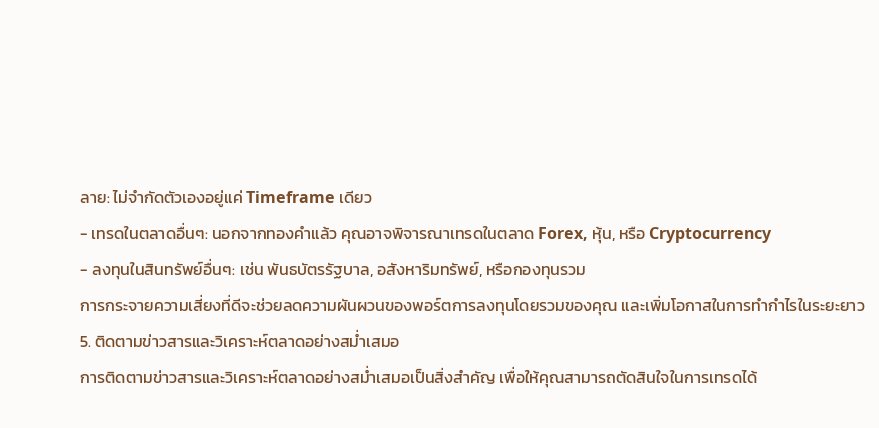ลาย: ไม่จำกัดตัวเองอยู่แค่ Timeframe เดียว
- เทรดในตลาดอื่นๆ: นอกจากทองคำแล้ว คุณอาจพิจารณาเทรดในตลาด Forex, หุ้น, หรือ Cryptocurrency
- ลงทุนในสินทรัพย์อื่นๆ: เช่น พันธบัตรรัฐบาล, อสังหาริมทรัพย์, หรือกองทุนรวม
การกระจายความเสี่ยงที่ดีจะช่วยลดความผันผวนของพอร์ตการลงทุนโดยรวมของคุณ และเพิ่มโอกาสในการทำกำไรในระยะยาว
5. ติดตามข่าวสารและวิเคราะห์ตลาดอย่างสม่ำเสมอ
การติดตามข่าวสารและวิเคราะห์ตลาดอย่างสม่ำเสมอเป็นสิ่งสำคัญ เพื่อให้คุณสามารถตัดสินใจในการเทรดได้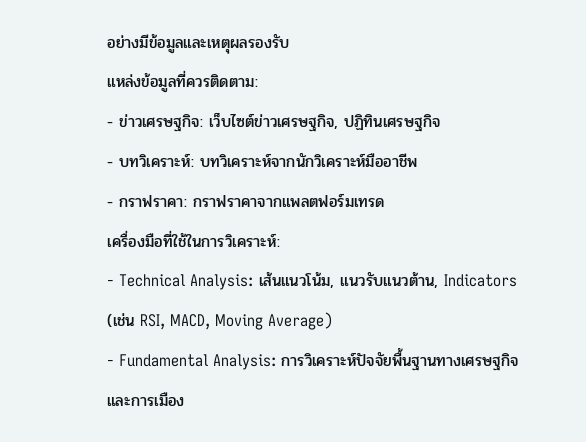อย่างมีข้อมูลและเหตุผลรองรับ
แหล่งข้อมูลที่ควรติดตาม:
- ข่าวเศรษฐกิจ: เว็บไซต์ข่าวเศรษฐกิจ, ปฏิทินเศรษฐกิจ
- บทวิเคราะห์: บทวิเคราะห์จากนักวิเคราะห์มืออาชีพ
- กราฟราคา: กราฟราคาจากแพลตฟอร์มเทรด
เครื่องมือที่ใช้ในการวิเคราะห์:
- Technical Analysis: เส้นแนวโน้ม, แนวรับแนวต้าน, Indicators (เช่น RSI, MACD, Moving Average)
- Fundamental Analysis: การวิเคราะห์ปัจจัยพื้นฐานทางเศรษฐกิจและการเมือง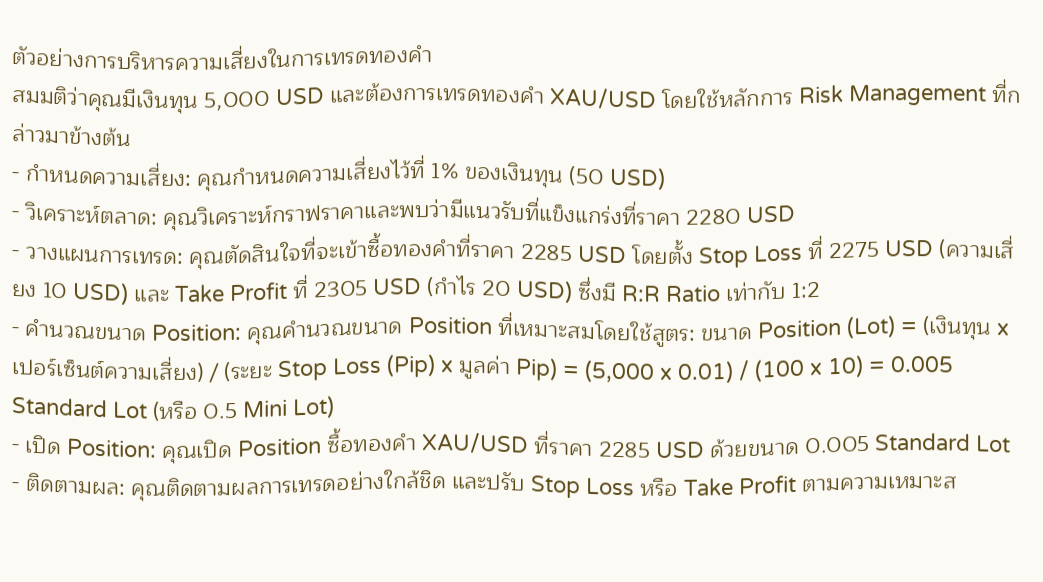ตัวอย่างการบริหารความเสี่ยงในการเทรดทองคำ
สมมติว่าคุณมีเงินทุน 5,000 USD และต้องการเทรดทองคำ XAU/USD โดยใช้หลักการ Risk Management ที่กล่าวมาข้างต้น
- กำหนดความเสี่ยง: คุณกำหนดความเสี่ยงไว้ที่ 1% ของเงินทุน (50 USD)
- วิเคราะห์ตลาด: คุณวิเคราะห์กราฟราคาและพบว่ามีแนวรับที่แข็งแกร่งที่ราคา 2280 USD
- วางแผนการเทรด: คุณตัดสินใจที่จะเข้าซื้อทองคำที่ราคา 2285 USD โดยตั้ง Stop Loss ที่ 2275 USD (ความเสี่ยง 10 USD) และ Take Profit ที่ 2305 USD (กำไร 20 USD) ซึ่งมี R:R Ratio เท่ากับ 1:2
- คำนวณขนาด Position: คุณคำนวณขนาด Position ที่เหมาะสมโดยใช้สูตร: ขนาด Position (Lot) = (เงินทุน x เปอร์เซ็นต์ความเสี่ยง) / (ระยะ Stop Loss (Pip) x มูลค่า Pip) = (5,000 x 0.01) / (100 x 10) = 0.005 Standard Lot (หรือ 0.5 Mini Lot)
- เปิด Position: คุณเปิด Position ซื้อทองคำ XAU/USD ที่ราคา 2285 USD ด้วยขนาด 0.005 Standard Lot
- ติดตามผล: คุณติดตามผลการเทรดอย่างใกล้ชิด และปรับ Stop Loss หรือ Take Profit ตามความเหมาะส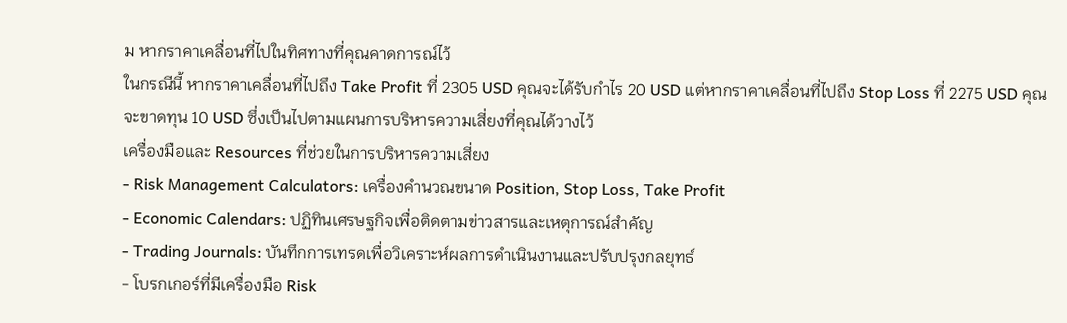ม หากราคาเคลื่อนที่ไปในทิศทางที่คุณคาดการณ์ไว้
ในกรณีนี้ หากราคาเคลื่อนที่ไปถึง Take Profit ที่ 2305 USD คุณจะได้รับกำไร 20 USD แต่หากราคาเคลื่อนที่ไปถึง Stop Loss ที่ 2275 USD คุณจะขาดทุน 10 USD ซึ่งเป็นไปตามแผนการบริหารความเสี่ยงที่คุณได้วางไว้
เครื่องมือและ Resources ที่ช่วยในการบริหารความเสี่ยง
- Risk Management Calculators: เครื่องคำนวณขนาด Position, Stop Loss, Take Profit
- Economic Calendars: ปฏิทินเศรษฐกิจเพื่อติดตามข่าวสารและเหตุการณ์สำคัญ
- Trading Journals: บันทึกการเทรดเพื่อวิเคราะห์ผลการดำเนินงานและปรับปรุงกลยุทธ์
- โบรกเกอร์ที่มีเครื่องมือ Risk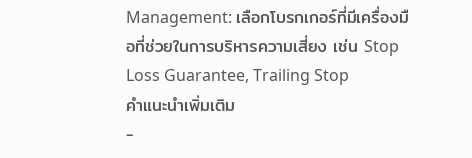Management: เลือกโบรกเกอร์ที่มีเครื่องมือที่ช่วยในการบริหารความเสี่ยง เช่น Stop Loss Guarantee, Trailing Stop
คำแนะนำเพิ่มเติม
-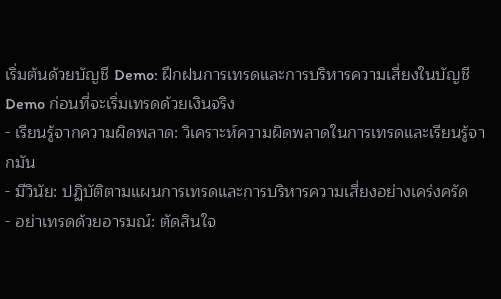เริ่มต้นด้วยบัญชี Demo: ฝึกฝนการเทรดและการบริหารความเสี่ยงในบัญชี Demo ก่อนที่จะเริ่มเทรดด้วยเงินจริง
- เรียนรู้จากความผิดพลาด: วิเคราะห์ความผิดพลาดในการเทรดและเรียนรู้จากมัน
- มีวินัย: ปฏิบัติตามแผนการเทรดและการบริหารความเสี่ยงอย่างเคร่งครัด
- อย่าเทรดด้วยอารมณ์: ตัดสินใจ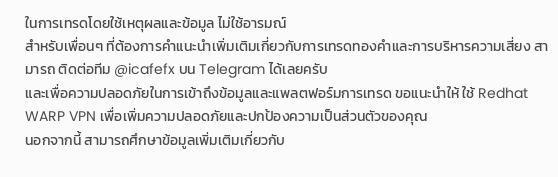ในการเทรดโดยใช้เหตุผลและข้อมูล ไม่ใช้อารมณ์
สำหรับเพื่อนๆ ที่ต้องการคำแนะนำเพิ่มเติมเกี่ยวกับการเทรดทองคำและการบริหารความเสี่ยง สามารถ ติดต่อทีม @icafefx บน Telegram ได้เลยครับ
และเพื่อความปลอดภัยในการเข้าถึงข้อมูลและแพลตฟอร์มการเทรด ขอแนะนำให้ ใช้ Redhat WARP VPN เพื่อเพิ่มความปลอดภัยและปกป้องความเป็นส่วนตัวของคุณ
นอกจากนี้ สามารถศึกษาข้อมูลเพิ่มเติมเกี่ยวกับ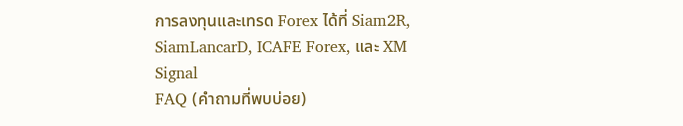การลงทุนและเทรด Forex ได้ที่ Siam2R, SiamLancarD, ICAFE Forex, และ XM Signal
FAQ (คำถามที่พบบ่อย)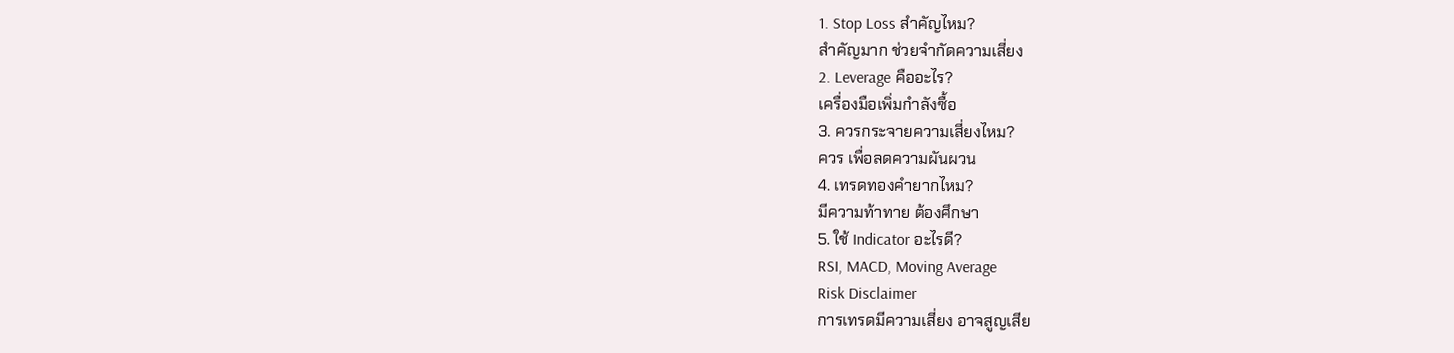1. Stop Loss สำคัญไหม?
สำคัญมาก ช่วยจำกัดความเสี่ยง
2. Leverage คืออะไร?
เครื่องมือเพิ่มกำลังซื้อ
3. ควรกระจายความเสี่ยงไหม?
ควร เพื่อลดความผันผวน
4. เทรดทองคำยากไหม?
มีความท้าทาย ต้องศึกษา
5. ใช้ Indicator อะไรดี?
RSI, MACD, Moving Average
Risk Disclaimer
การเทรดมีความเสี่ยง อาจสูญเสีย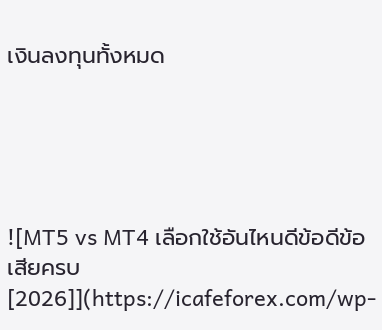เงินลงทุนทั้งหมด





![MT5 vs MT4 เลือกใช้อันไหนดีข้อดีข้อเสียครบ [2026]](https://icafeforex.com/wp-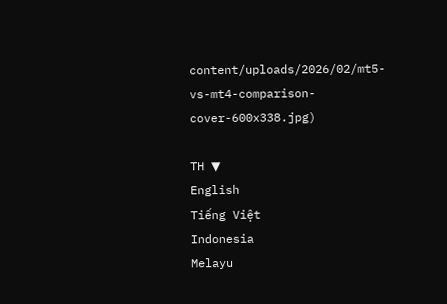content/uploads/2026/02/mt5-vs-mt4-comparison-cover-600x338.jpg)

TH ▼
English
Tiếng Việt
Indonesia
Melayu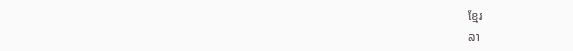ខ្មែរ
ລາ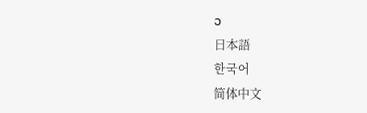ວ
日本語
한국어
简体中文